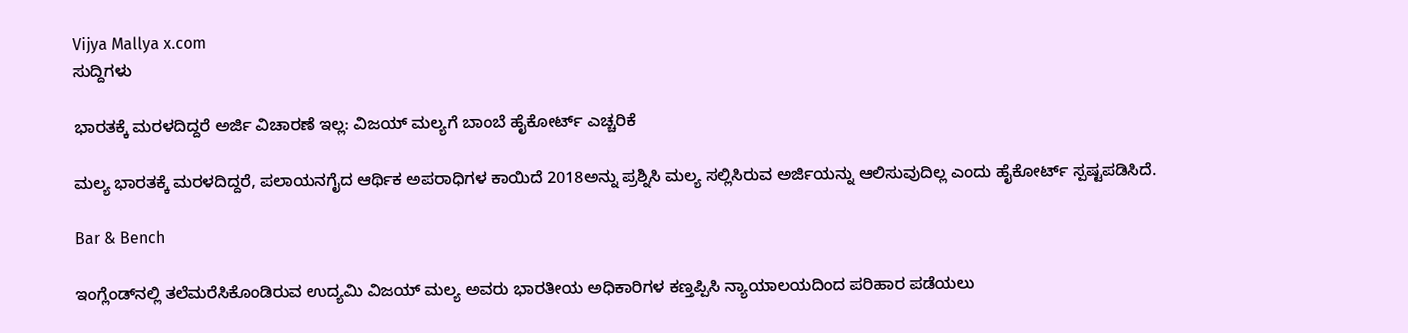Vijya Mallya x.com
ಸುದ್ದಿಗಳು

ಭಾರತಕ್ಕೆ ಮರಳದಿದ್ದರೆ ಅರ್ಜಿ ವಿಚಾರಣೆ ಇಲ್ಲ: ವಿಜಯ್ ಮಲ್ಯಗೆ ಬಾಂಬೆ ಹೈಕೋರ್ಟ್ ಎಚ್ಚರಿಕೆ

ಮಲ್ಯ ಭಾರತಕ್ಕೆ ಮರಳದಿದ್ದರೆ, ಪಲಾಯನಗೈದ ಆರ್ಥಿಕ ಅಪರಾಧಿಗಳ ಕಾಯಿದೆ 2018ಅನ್ನು ಪ್ರಶ್ನಿಸಿ ಮಲ್ಯ ಸಲ್ಲಿಸಿರುವ ಅರ್ಜಿಯನ್ನು ಆಲಿಸುವುದಿಲ್ಲ ಎಂದು ಹೈಕೋರ್ಟ್‌ ಸ್ಪಷ್ಟಪಡಿಸಿದೆ.

Bar & Bench

ಇಂಗ್ಲೆಂಡ್‌ನಲ್ಲಿ ತಲೆಮರೆಸಿಕೊಂಡಿರುವ ಉದ್ಯಮಿ ವಿಜಯ್ ಮಲ್ಯ ಅವರು ಭಾರತೀಯ ಅಧಿಕಾರಿಗಳ ಕಣ್ತಪ್ಪಿಸಿ ನ್ಯಾಯಾಲಯದಿಂದ ಪರಿಹಾರ ಪಡೆಯಲು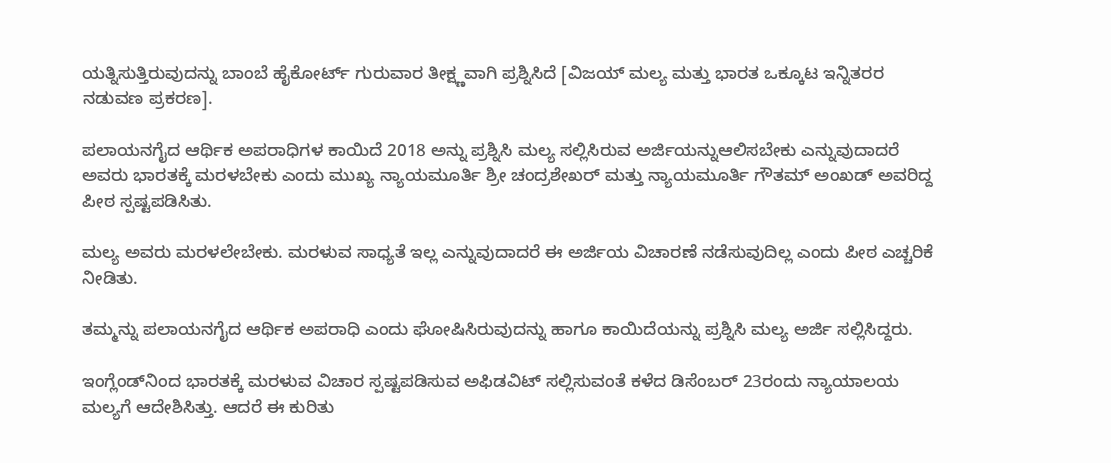ಯತ್ನಿಸುತ್ತಿರುವುದನ್ನು ಬಾಂಬೆ ಹೈಕೋರ್ಟ್ ಗುರುವಾರ ತೀಕ್ಷ್ಣವಾಗಿ ಪ್ರಶ್ನಿಸಿದೆ [ವಿಜಯ್‌ ಮಲ್ಯ ಮತ್ತು ಭಾರತ ಒಕ್ಕೂಟ ಇನ್ನಿತರರ ನಡುವಣ ಪ್ರಕರಣ].

ಪಲಾಯನಗೈದ ಆರ್ಥಿಕ ಅಪರಾಧಿಗಳ ಕಾಯಿದೆ 2018 ಅನ್ನು ಪ್ರಶ್ನಿಸಿ ಮಲ್ಯ ಸಲ್ಲಿಸಿರುವ ಅರ್ಜಿಯನ್ನುಆಲಿಸಬೇಕು ಎನ್ನುವುದಾದರೆ ಅವರು ಭಾರತಕ್ಕೆ ಮರಳಬೇಕು ಎಂದು ಮುಖ್ಯ ನ್ಯಾಯಮೂರ್ತಿ ಶ್ರೀ ಚಂದ್ರಶೇಖರ್ ಮತ್ತು ನ್ಯಾಯಮೂರ್ತಿ ಗೌತಮ್ ಅಂಖಡ್‌ ಅವರಿದ್ದ ಪೀಠ ಸ್ಪಷ್ಟಪಡಿಸಿತು.

ಮಲ್ಯ ಅವರು ಮರಳಲೇಬೇಕು. ಮರಳುವ ಸಾಧ್ಯತೆ ಇಲ್ಲ ಎನ್ನುವುದಾದರೆ ಈ ಅರ್ಜಿಯ ವಿಚಾರಣೆ ನಡೆಸುವುದಿಲ್ಲ ಎಂದು ಪೀಠ ಎಚ್ಚರಿಕೆ ನೀಡಿತು.

ತಮ್ಮನ್ನು ಪಲಾಯನಗೈದ ಆರ್ಥಿಕ ಅಪರಾಧಿ ಎಂದು ಘೋಷಿಸಿರುವುದನ್ನು ಹಾಗೂ ಕಾಯಿದೆಯನ್ನು ಪ್ರಶ್ನಿಸಿ ಮಲ್ಯ ಅರ್ಜಿ ಸಲ್ಲಿಸಿದ್ದರು.

ಇಂಗ್ಲೆಂಡ್‌ನಿಂದ ಭಾರತಕ್ಕೆ ಮರಳುವ ವಿಚಾರ ಸ್ಪಷ್ಟಪಡಿಸುವ ಅಫಿಡವಿಟ್‌ ಸಲ್ಲಿಸುವಂತೆ ಕಳೆದ ಡಿಸೆಂಬರ್ 23ರಂದು ನ್ಯಾಯಾಲಯ ಮಲ್ಯಗೆ ಆದೇಶಿಸಿತ್ತು. ಆದರೆ ಈ ಕುರಿತು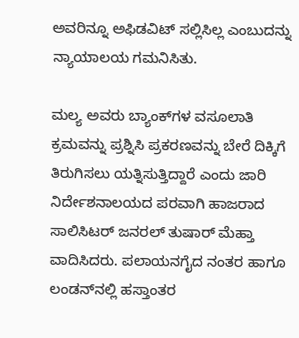ಅವರಿನ್ನೂ ಅಫಿಡವಿಟ್‌ ಸಲ್ಲಿಸಿಲ್ಲ ಎಂಬುದನ್ನು ನ್ಯಾಯಾಲಯ ಗಮನಿಸಿತು.

ಮಲ್ಯ ಅವರು ಬ್ಯಾಂಕ್‌ಗಳ ವಸೂಲಾತಿ ಕ್ರಮವನ್ನು ಪ್ರಶ್ನಿಸಿ ಪ್ರಕರಣವನ್ನು ಬೇರೆ ದಿಕ್ಕಿಗೆ ತಿರುಗಿಸಲು ಯತ್ನಿಸುತ್ತಿದ್ದಾರೆ ಎಂದು ಜಾರಿ ನಿರ್ದೇಶನಾಲಯದ ಪರವಾಗಿ ಹಾಜರಾದ ಸಾಲಿಸಿಟರ್‌ ಜನರಲ್‌ ತುಷಾರ್‌ ಮೆಹ್ತಾ ವಾದಿಸಿದರು. ಪಲಾಯನಗೈದ ನಂತರ ಹಾಗೂ ಲಂಡನ್‌ನಲ್ಲಿ ಹಸ್ತಾಂತರ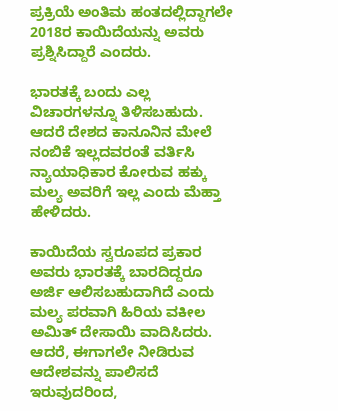ಪ್ರಕ್ರಿಯೆ ಅಂತಿಮ ಹಂತದಲ್ಲಿದ್ದಾಗಲೇ 2018ರ ಕಾಯಿದೆಯನ್ನು ಅವರು ಪ್ರಶ್ನಿಸಿದ್ದಾರೆ ಎಂದರು.

ಭಾರತಕ್ಕೆ ಬಂದು ಎಲ್ಲ ವಿಚಾರಗಳನ್ನೂ ತಿಳಿಸಬಹುದು. ಆದರೆ ದೇಶದ ಕಾನೂನಿನ ಮೇಲೆ ನಂಬಿಕೆ ಇಲ್ಲದವರಂತೆ ವರ್ತಿಸಿ ನ್ಯಾಯಾಧಿಕಾರ ಕೋರುವ ಹಕ್ಕು ಮಲ್ಯ ಅವರಿಗೆ ಇಲ್ಲ ಎಂದು ಮೆಹ್ತಾ ಹೇಳಿದರು.

ಕಾಯಿದೆಯ ಸ್ವರೂಪದ ಪ್ರಕಾರ ಅವರು ಭಾರತಕ್ಕೆ ಬಾರದಿದ್ದರೂ ಅರ್ಜಿ ಆಲಿಸಬಹುದಾಗಿದೆ ಎಂದು ಮಲ್ಯ ಪರವಾಗಿ ಹಿರಿಯ ವಕೀಲ ಅಮಿತ್ ದೇಸಾಯಿ ವಾದಿಸಿದರು. ಆದರೆ, ಈಗಾಗಲೇ ನೀಡಿರುವ ಆದೇಶವನ್ನು ಪಾಲಿಸದೆ ಇರುವುದರಿಂದ,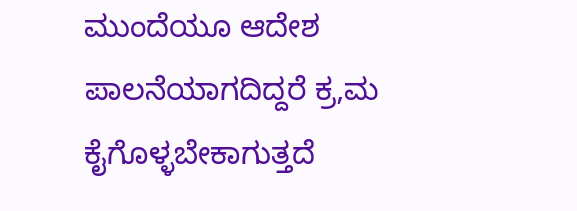ಮುಂದೆಯೂ ಆದೇಶ ಪಾಲನೆಯಾಗದಿದ್ದರೆ ಕ್ರ,ಮ ಕೈಗೊಳ್ಳಬೇಕಾಗುತ್ತದೆ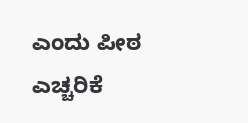ಎಂದು ಪೀಠ ಎಚ್ಚರಿಕೆ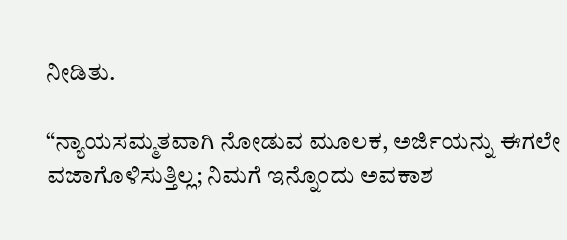ನೀಡಿತು.

“ನ್ಯಾಯಸಮ್ಮತವಾಗಿ ನೋಡುವ ಮೂಲಕ, ಅರ್ಜಿಯನ್ನು ಈಗಲೇ ವಜಾಗೊಳಿಸುತ್ತಿಲ್ಲ; ನಿಮಗೆ ಇನ್ನೊಂದು ಅವಕಾಶ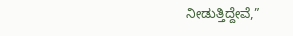ನೀಡುತ್ತಿದ್ದೇವೆ,”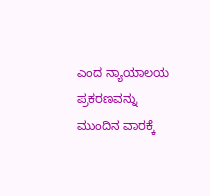ಎಂದ ನ್ಯಾಯಾಲಯ ಪ್ರಕರಣವನ್ನು ಮುಂದಿನ ವಾರಕ್ಕೆ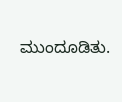ಮುಂದೂಡಿತು.